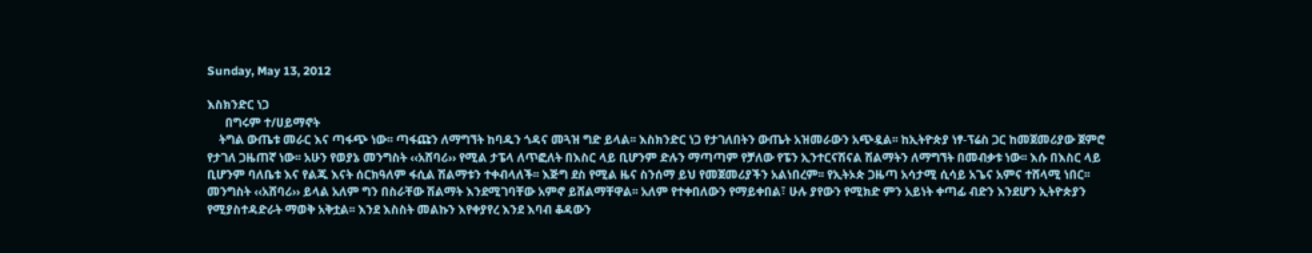Sunday, May 13, 2012

እስክንድር ነጋ
      በግሩም ተ/ሀይማኖት
    ትግል ውጤቱ መራር እና ጣፋጭ ነው፡፡ ጣፋጩን ለማግኘት ከባዱን ጎዳና መጓዝ ግድ ይላል፡፡ እስክንድር ነጋ የታገለበትን ውጤት አዝመራውን አጭዷል፡፡ ከኢትዮጵያ ነፃ-ፕሬስ ጋር ከመጀመሪያው ጀምሮ የታገለ ጋዜጠኛ ነው፡፡ አሁን የወያኔ መንግስት ‹‹አሸባሪ›› የሚል ታፔላ ለጥፎለት በእስር ላይ ቢሆንም ድሉን ማጣጣም የቻለው የፔን ኢንተርናሽናል ሽልማትን ለማግኘት በመብቃቱ ነው፡፡ እሱ በእስር ላይ ቢሆንም ባለቤቱ እና የልጁ እናት ሰርክዓለም ፋሲል ሽልማቱን ተቀብላለች፡፡ እጅግ ደስ የሚል ዜና ስንሰማ ይህ የመጀመሪያችን አልነበረም፡፡ የኢትኦጵ ጋዜጣ አሳታሚ ሲሳይ አጌና አምና ተሸላሚ ነበር፡፡ መንግስት ‹‹አሸባሪ›› ይላል አለም ግን በስራቸው ሽልማት እንደሚገባቸው አምኖ ይሸልማቸዋል፡፡ አለም የተቀበለውን የማይቀበል፣ ሁሉ ያየውን የሚክድ ምን አይነት ቀጣፊ ብድን እንደሆን ኢትዮጵያን የሚያስተዳድራት ማወቅ አቅቷል፡፡ እንደ እስስት መልኩን እየቀያየረ እንደ እባብ ቆዳውን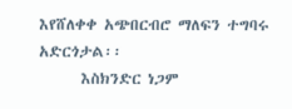እየሸለቀቀ አጭበርብሮ ማለፍን ተግባሩ አድርጎታል፡፡
      እስክንድር ነጋም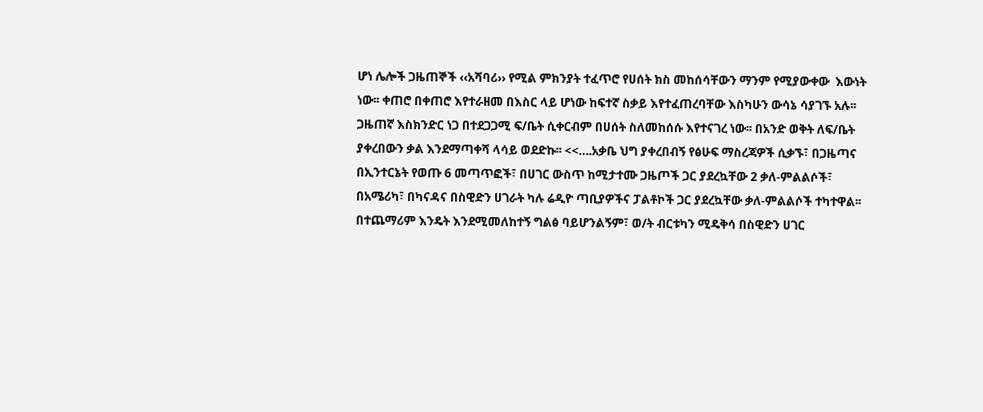ሆነ ሌሎች ጋዜጠኞች ‹‹አሻባሪ›› የሚል ምክንያት ተፈጥሮ የሀሰት ክስ መከሰሳቸውን ማንም የሚያውቀው  እውነት ነው፡፡ ቀጠሮ በቀጠሮ እየተራዘመ በእስር ላይ ሆነው ከፍተኛ ስቃይ እየተፈጠረባቸው እስካሁን ውሳኔ ሳያገኙ አሉ፡፡ ጋዜጠኛ እስክንድር ነጋ በተደጋጋሚ ፍ/ቤት ሲቀርብም በሀሰት ስለመከሰሱ እየተናገረ ነው፡፡ በአንድ ወቅት ለፍ/ቤት ያቀረበውን ቃል እንደማጣቀሻ ላሳይ ወደድኩ፡፡ <<….አቃቤ ህግ ያቀረበብኝ የፅሁፍ ማስረጃዎች ሲቃኙ፣ በጋዜጣና በኢንተርኔት የወጡ 6 መጣጥፎች፣ በሀገር ውስጥ ከሚታተሙ ጋዜጦች ጋር ያደረኳቸው 2 ቃለ-ምልልሶች፣ በአሜሪካ፣ በካናዳና በስዊድን ሀገራት ካሉ ሬዲዮ ጣቢያዎችና ፓልቶኮች ጋር ያደረኳቸው ቃለ-ምልልሶች ተካተዋል፡፡ በተጨማሪም እንዴት እንደሚመለከተኝ ግልፅ ባይሆንልኝም፣ ወ/ት ብርቱካን ሚዴቅሳ በስዊድን ሀገር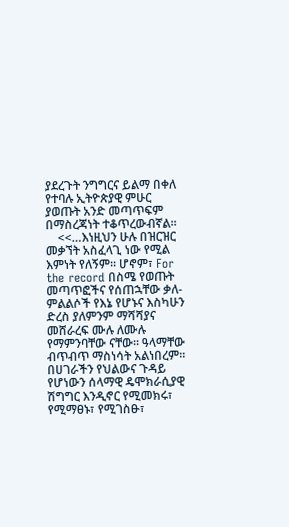ያደረጉት ንግግርና ይልማ በቀለ የተባሉ ኢትዮጵያዊ ምሁር ያወጡት አንድ መጣጥፍም በማስረጃነት ተቆጥረውብኛል፡፡
    <<…እነዚህን ሁሉ በዝርዝር መቃኘት አስፈላጊ ነው የሚል እምነት የለኝም፡፡ ሆኖም፣ For the record በስሜ የወጡት መጣጥፎችና የሰጠኋቸው ቃለ-ምልልሶች የእኔ የሆኑና እስካሁን ድረስ ያለምንም ማሻሻያና መሸራረፍ ሙሉ ለሙሉ የማምንባቸው ናቸው፡፡ ዓላማቸው ብጥብጥ ማስነሳት አልነበረም፡፡ በሀገራችን የህልውና ጉዳይ የሆነውን ሰላማዊ ዴሞክራሲያዊ ሽግግር እንዲኖር የሚመክሩ፣ የሚማፀኑ፣ የሚገስፁ፣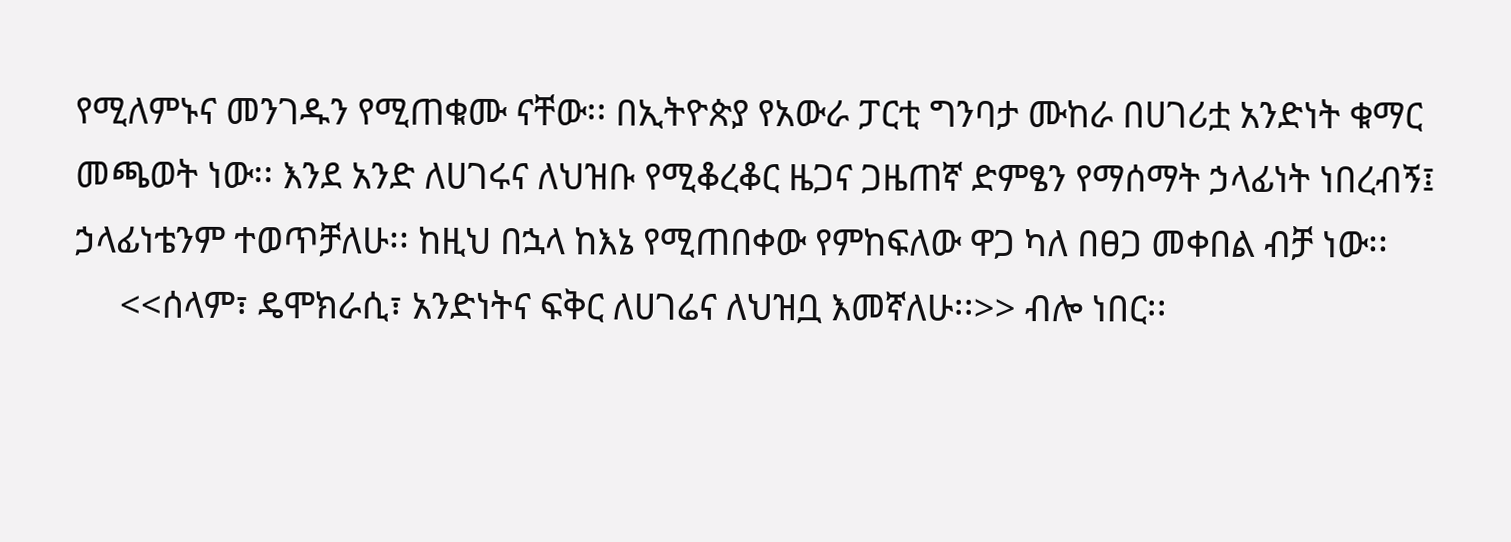የሚለምኑና መንገዱን የሚጠቁሙ ናቸው፡፡ በኢትዮጵያ የአውራ ፓርቲ ግንባታ ሙከራ በሀገሪቷ አንድነት ቁማር መጫወት ነው፡፡ እንደ አንድ ለሀገሩና ለህዝቡ የሚቆረቆር ዜጋና ጋዜጠኛ ድምፄን የማሰማት ኃላፊነት ነበረብኝ፤ ኃላፊነቴንም ተወጥቻለሁ፡፡ ከዚህ በኋላ ከእኔ የሚጠበቀው የምከፍለው ዋጋ ካለ በፀጋ መቀበል ብቻ ነው፡፡
     <<ሰላም፣ ዴሞክራሲ፣ አንድነትና ፍቅር ለሀገሬና ለህዝቧ እመኛለሁ፡፡>> ብሎ ነበር፡፡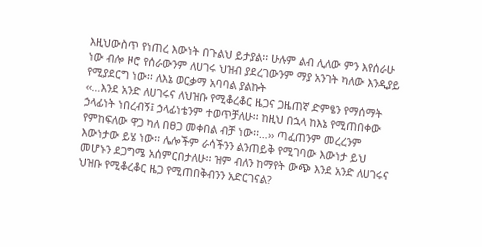እዚህውስጥ የነጠረ እውነት በጉልህ ይታያል፡፡ ሁሉም ልብ ሊለው ምን እየሰራሁ ነው ብሎ ዞሮ የሰራውንም ለሀገሩ ህዝብ ያደረገውንም ማያ አንገት ካለው እንዲያይ የሚያደርግ ነው፡፡ ለእኔ ወርቃማ አባባል ያልኩት
‹‹…እንደ አንድ ለሀገሩና ለህዝቡ የሚቆረቆር ዜጋና ጋዜጠኛ ድምፄን የማሰማት ኃላፊነት ነበረብኝ፤ ኃላፊነቴንም ተወጥቻለሁ፡፡ ከዚህ በኋላ ከእኔ የሚጠበቀው የምከፍለው ዋጋ ካለ በፀጋ መቀበል ብቻ ነው፡፡…›› ጣፈጠንም መረረንም እውነታው ይሄ ነው፡፡ ሌሎችም ራሳችንን ልንጠይቅ የሚገባው እውነታ ይህ መሆኑን ደጋግሜ አሰምርበታለሁ፡፡ ዝም ብለን ከማየት ውጭ እንደ አንድ ለሀገሩና ህዝቡ የሚቆረቆር ዜጋ የሚጠበቅብንን አድርገናል?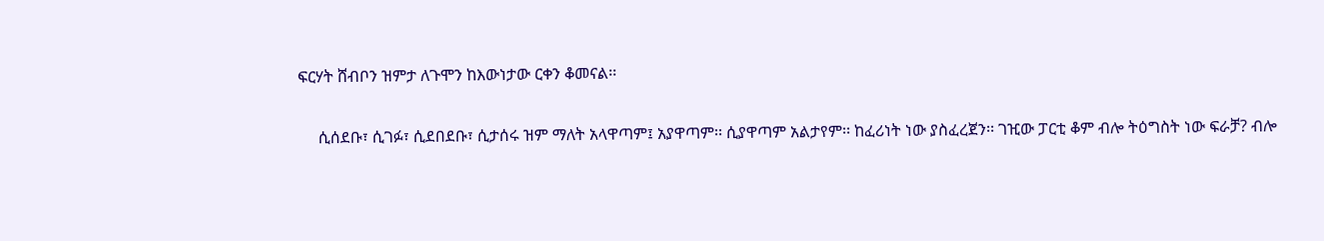ፍርሃት ሸብቦን ዝምታ ለጉሞን ከእውነታው ርቀን ቆመናል፡፡

     ሲሰደቡ፣ ሲገፉ፣ ሲደበደቡ፣ ሲታሰሩ ዝም ማለት አላዋጣም፤ አያዋጣም፡፡ ሲያዋጣም አልታየም፡፡ ከፈሪነት ነው ያስፈረጀን፡፡ ገዢው ፓርቲ ቆም ብሎ ትዕግስት ነው ፍራቻ? ብሎ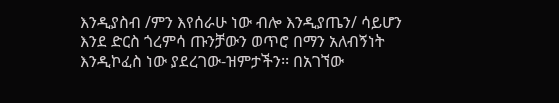እንዲያስብ /ምን እየሰራሁ ነው ብሎ እንዲያጤን/ ሳይሆን እንደ ድርስ ጎረምሳ ጡንቻውን ወጥሮ በማን አለብኝነት እንዲኮፈስ ነው ያደረገው-ዝምታችን፡፡ በአገኘው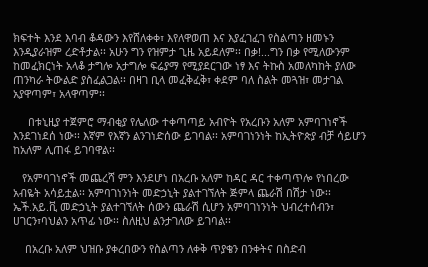ክፍተት እንደ እባብ ቆዳውን እየሸለቀቀ፣ እየለዋወጠ እና እያፈገፈገ የስልጣን ዘመኑን እንዲያራዝም ረድቶታል፡፡ አሁን ግን የዝምታ ጊዜ አይደለም፡፡ በቃ!...ግን በቃ የሚለውንም ከመፈክርነት አላቆ ታግሎ አታግሎ ፍሬያማ የሚያደርገው ነፃ እና ትኩስ አመለካከት ያለው ጠንካራ ትውልድ ያስፈልጋል፡፡ በዛገ ቢላ መፈቅፈቅ፣ ቀደም ባለ ስልት መጓዝ፣ መታገል አያዋጣም፣ አላዋጣም፡፡

     በቱኒዚያ ተጀምሮ ማብቂያ የሌለው ተቀጣጣይ አብዮት የአረቡን አለም አምባገነኖች እንደገነደሰ ነው፡፡ እኛም የእኛን ልንገነድሰው ይገባል፡፡ አምባገነንነት ከኢትዮጵያ ብቻ ሳይሆን ከአለም ሊጠፋ ይገባዋል፡፡

   የአምባገነኖች መጨረሻ ምን እንደሆነ በአረቡ አለም ከዳር ዳር ተቀጣጥሎ የነበረው አብዬት አሳይቷል፡፡ አምባገነንነት መድኃኒት ያልተገኘለት ጅምላ ጨራሽ በሽታ ነው፡፡ ኤች.አይ.ቪ መድኃኒት ያልተገኘለት ሰውን ጨራሽ ሲሆን አምባገነንነት ህብረተሰብን፣ ሀገርን፣ባህልን አጥፊ ነው፡፡ ስለዚህ ልንታገለው ይገባል፡፡

    በአረቡ አለም ህዝቡ ያቀረበውን የስልጣን ለቀቅ ጥያቄን በንቀትና በስድብ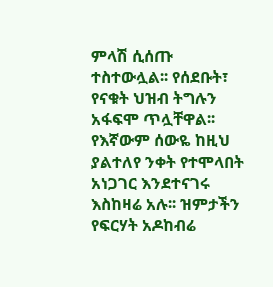ምላሽ ሲሰጡ ተስተውሏል፡፡ የሰደቡት፣ የናቁት ህዝብ ትግሉን አፋፍሞ ጥሏቸዋል፡፡ የእኛውም ሰውዬ ከዚህ ያልተለየ ንቀት የተሞላበት አነጋገር እንደተናገሩ እስከዛሬ አሉ፡፡ ዝምታችን የፍርሃት አዶከብሬ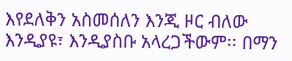እየደለቅን አስመሰለን እንጂ ዞር ብለው እንዲያዩ፣ እንዲያስቡ አላረጋችውም፡፡ በማን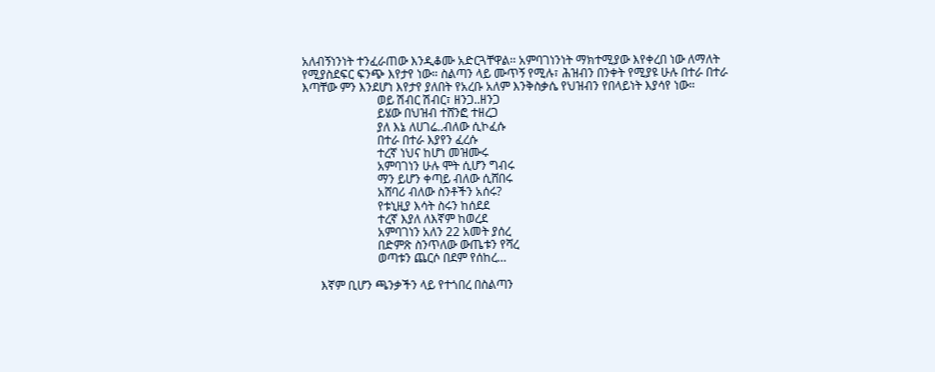አለብኝነንነት ተንፈራጠው እንዲቆሙ አድርጓቸዋል፡፡ አምባገነንነት ማክተሚያው እየቀረበ ነው ለማለት የሚያስደፍር ፍንጭ እየታየ ነው። ስልጣን ላይ ሙጥኝ የሚሉ፣ ሕዝብን በንቀት የሚያዩ ሁሉ በተራ በተራ እጣቸው ምን እንደሆነ እየታየ ያለበት የአረቡ አለም እንቅስቃሴ የህዝብን የበላይነት እያሳየ ነው።
                         ወይ ሽብር ሽብር፣ ዘንጋ..ዘንጋ
                         ይሄው በህዝብ ተሸንፎ ተዘረጋ
                         ያለ እኔ ለሀገሬ..ብለው ሲኮፈሱ
                         በተራ በተራ እያየን ፈረሱ
                         ተረኛ ነህና ከሆነ መዝሙሩ
                         አምባገነን ሁሉ ሞት ሲሆን ግብሩ
                         ማን ይሆን ቀጣይ ብለው ሲሸበሩ
                         አሸባሪ ብለው ስንቶችን አሰሩ?
                         የቱኒዚያ እሳት ስሩን ከሰደደ
                         ተረኛ እያለ ለእኛም ከወረደ
                         አምባገነን አለን 22 አመት ያሰረ
                         በድምጽ ስንጥለው ውጤቱን የሻረ
                         ወጣቱን ጨርሶ በደም የሰከረ…

      እኛም ቢሆን ጫንቃችን ላይ የተጎበረ በስልጣን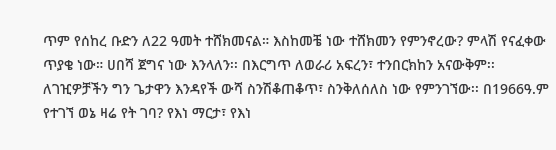ጥም የሰከረ ቡድን ለ22 ዓመት ተሸክመናል። እስከመቼ ነው ተሸክመን የምንኖረው? ምላሽ የናፈቀው ጥያቄ ነው። ሀበሻ ጀግና ነው እንላለን፡፡ በእርግጥ ለወራሪ አፍረን፣ ተንበርክከን አናውቅም፡፡ ለገዢዎቻችን ግን ጌታዋን እንዳየች ውሻ ስንሽቆጠቆጥ፣ ስንቅለሰለስ ነው የምንገኘው፡፡ በ1966ዓ.ም የተገኘ ወኔ ዛሬ የት ገባ? የእነ ማርታ፣ የእነ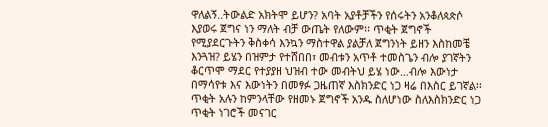ዋለልኝ..ትውልድ አክትሞ ይሆን? አባት አያቶቻችን የሰሩትን አንቆለጳጵሶ እያወሩ ጀግና ነን ማለት ብቻ ውጤት የለውም፡፡ ጥቂት ጀግኖች የሚያደርጉትን ቅስቀሳ እንኳን ማስተዋል ያልቻለ ጀግንነት ይዘን እስከመቼ እንጓዝ? ይሄን በዝምታ የተሸበበ፣ መብቱን አጥቶ ተመስጌን ብሎ ያገኛትን ቆርጥሞ ማደር የተያያዘ ህዝብ ተው መብትህ ይሄ ነው…ብሎ እውነታ በማሳየቱ እና እውነትን በመፃፉ ጋዜጠኛ እስክንድር ነጋ ዛሬ በእስር ይገኛል፡፡ ጥቂት አሉን ከምንላቸው የዘመኑ ጀግኖች አንዱ ስለሆነው ስለእስክንድር ነጋ ጥቂት ነገሮች መናገር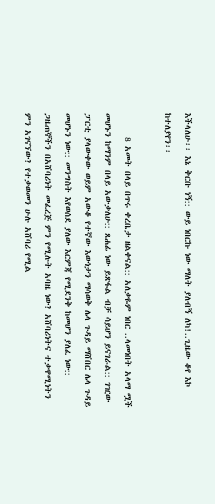እችላለሁ፡፡ እኔ ቅርቡ ነኝ:: ውይ ነበርኩ ነው ማለት ያለብኝ ለካ!..ጊዜው ቆየ እኮ ከተለያየን፡፡

      8 አመት በላይ በጥሩ ቀረቤታ ዘልቀናል:: አለቃዬም ነበር ..ላመነበት አላማ ሟች መሆኑን ከማንም በላይ አውቃለሁ:: ጸሐፊ ነው ይጽፋል ብቻ ሳይሆን ይናገራል:: ገዢው ፓርቲ ያላውቀው ወይም አውቆ የተኛው እውነታን ማሳወቅ ሌላ ጉዳይ ማሸበር ሌላ ጉዳይ መሆኑን ነው:: መንግስት እየወሰደ ያለው እርምጃ የሚደንቅ ከመሆን ያለፈ ነው:: ጋዜጠኞችን በአሸባሪነት መፈረጅ ምን የሚሉት አባዜ ነው? አሸባሪነትና ተቃዋሚነትን ምን አገናኘው? የተቃወመን ሁሉ አሸባሪ የሚል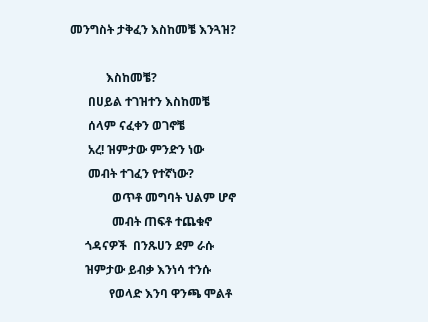መንግስት ታቅፈን እስከመቼ እንጓዝ?

            እስከመቼ?
      በሀይል ተገዝተን እስከመቼ
      ሰላም ናፈቀን ወገኖቼ
      አረ! ዝምታው ምንድን ነው
      መብት ተገፈን የተኛነው?
              ወጥቶ መግባት ህልም ሆኖ
              መብት ጠፍቶ ተጨቁኖ
     ጎዳናዎች  በንጹሀን ደም ራሱ
     ዝምታው ይብቃ እንነሳ ተንሱ
             የወላድ እንባ ዋንጫ ሞልቶ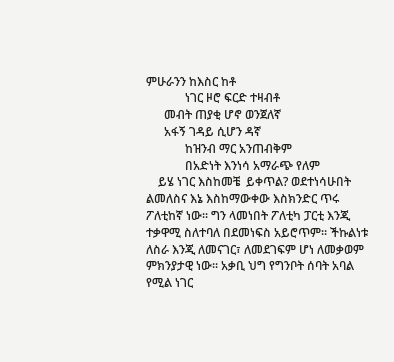ምሁራንን ከእስር ከቶ
             ነገር ዞሮ ፍርድ ተዛብቶ
      መብት ጠያቂ ሆኖ ወንጀለኛ
      አፋኝ ገዳይ ሲሆን ዳኛ
             ከዝንብ ማር አንጠብቅም
             በአድነት እንነሳ አማራጭ የለም
    ይሄ ነገር እስከመቼ  ይቀጥል? ወደተነሳሁበት ልመለስና እኔ እስከማውቀው እስክንድር ጥሩ ፖለቲከኛ ነው፡፡ ግን ላመነበት ፖለቲካ ፓርቲ እንጂ ተቃዋሚ ስለተባለ በደመነፍስ አይሮጥም፡፡ ችኩልነቱ ለስራ እንጂ ለመናገር፣ ለመደገፍም ሆነ ለመቃወም ምክንያታዊ ነው፡፡ አቃቢ ህግ የግንቦት ሰባት አባል የሚል ነገር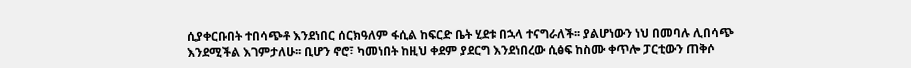ሲያቀርቡበት ተበሳጭቶ እንደነበር ሰርክዓለም ፋሲል ከፍርድ ቤት ሂደቱ በኋላ ተናግራለች፡፡ ያልሆነውን ነህ በመባሉ ሊበሳጭ እንደሚችል እገምታለሁ፡፡ ቢሆን ኖሮ፣ ካመነበት ከዚህ ቀደም ያደርግ እንደነበረው ሲፅፍ ከስሙ ቀጥሎ ፓርቲውን ጠቅሶ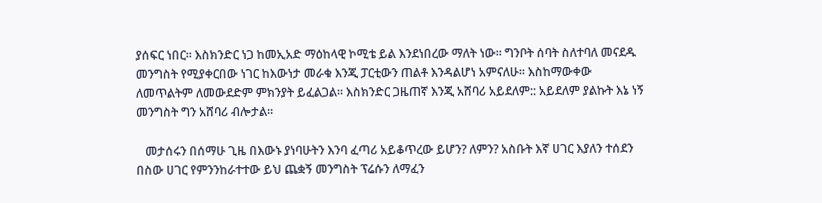ያሰፍር ነበር፡፡ እስክንድር ነጋ ከመኢአድ ማዕከላዊ ኮሚቴ ይል እንደነበረው ማለት ነው፡፡ ግንቦት ሰባት ስለተባለ መናደዱ መንግስት የሚያቀርበው ነገር ከእውነታ መራቁ እንጂ ፓርቲውን ጠልቶ እንዳልሆነ አምናለሁ፡፡ እስከማውቀው ለመጥልትም ለመውደድም ምክንያት ይፈልጋል፡፡ እስክንድር ጋዜጠኛ እንጂ አሸባሪ አይደለም:: አይደለም ያልኩት እኔ ነኝ መንግስት ግን አሸባሪ ብሎታል፡፡

   መታሰሩን በሰማሁ ጊዜ በእውኑ ያነባሁትን እንባ ፈጣሪ አይቆጥረው ይሆን? ለምን? አስቡት እኛ ሀገር እያለን ተሰደን በስው ሀገር የምንንከራተተው ይህ ጨቋኝ መንግስት ፕሬሱን ለማፈን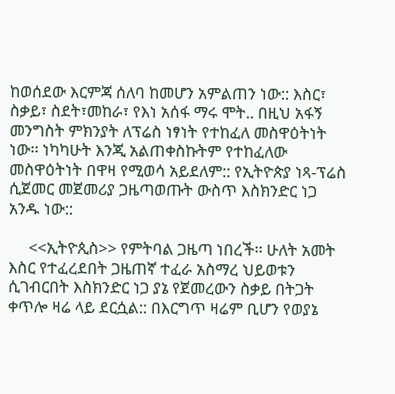ከወሰደው እርምጃ ሰለባ ከመሆን አምልጠን ነው:: እስር፣ ስቃይ፣ ስደት፣መከራ፣ የእነ አሰፋ ማሩ ሞት.. በዚህ አፋኝ መንግስት ምክንያት ለፕሬስ ነፃነት የተከፈለ መስዋዕትነት ነው፡፡ ነካካሁት እንጂ አልጠቀስኩትም የተከፈለው መስዋዕትነት በዋዛ የሚወሳ አይደለም:: የኢትዮጵያ ነጻ-ፕሬስ ሲጀመር መጀመሪያ ጋዜጣወጡት ውስጥ እስክንድር ነጋ አንዱ ነው::

     <<ኢትዮጲስ>> የምትባል ጋዜጣ ነበረች፡፡ ሁለት አመት እስር የተፈረደበት ጋዜጠኛ ተፈራ አስማረ ህይወቱን ሲገብርበት እስክንድር ነጋ ያኔ የጀመረውን ስቃይ በትጋት ቀጥሎ ዛሬ ላይ ደርሷል:: በእርግጥ ዛሬም ቢሆን የወያኔ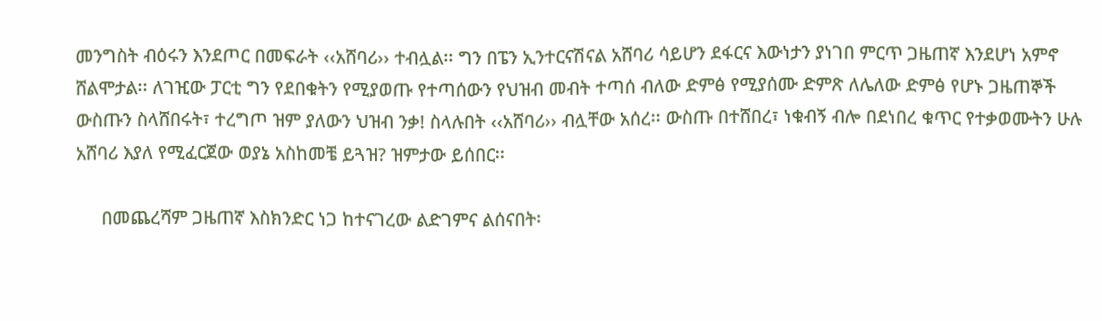መንግስት ብዕሩን እንደጦር በመፍራት ‹‹አሸባሪ›› ተብሏል፡፡ ግን በፔን ኢንተርናሽናል አሸባሪ ሳይሆን ደፋርና እውነታን ያነገበ ምርጥ ጋዜጠኛ እንደሆነ አምኖ ሸልሞታል፡፡ ለገዢው ፓርቲ ግን የደበቁትን የሚያወጡ የተጣሰውን የህዝብ መብት ተጣሰ ብለው ድምፅ የሚያሰሙ ድምጽ ለሌለው ድምፅ የሆኑ ጋዜጠኞች ውስጡን ስላሸበሩት፣ ተረግጦ ዝም ያለውን ህዝብ ንቃ! ስላሉበት ‹‹አሸባሪ›› ብሏቸው አሰረ፡፡ ውስጡ በተሸበረ፣ ነቁብኝ ብሎ በደነበረ ቁጥር የተቃወሙትን ሁሉ አሸባሪ እያለ የሚፈርጀው ወያኔ አስከመቼ ይጓዝ? ዝምታው ይሰበር፡፡

     በመጨረሻም ጋዜጠኛ እስክንድር ነጋ ከተናገረው ልድገምና ልሰናበት፡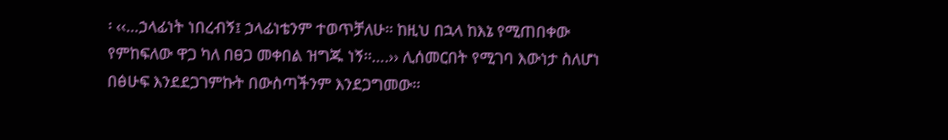፡ ‹‹…ኃላፊነት ነበረብኝ፤ ኃላፊነቴንም ተወጥቻለሁ፡፡ ከዚህ በኋላ ከእኔ የሚጠበቀው የምከፍለው ዋጋ ካለ በፀጋ መቀበል ዝግጁ ነኝ፡፡….›› ሊሰመርበት የሚገባ እውነታ ስለሆነ በፅሁፍ እንደደጋገምኩት በውስጣችንም እንደጋግመው፡፡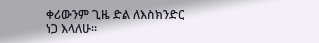ቀሪውንም ጊዜ ድል ለእስክንድር ነጋ እላለሁ፡፡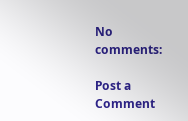No comments:

Post a Comment